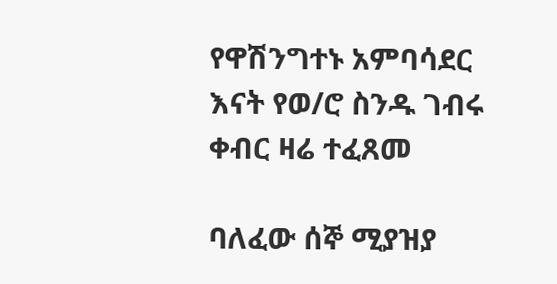የዋሽንግተኑ አምባሳደር እናት የወ/ሮ ስንዱ ገብሩ ቀብር ዛሬ ተፈጸመ

ባለፈው ሰኞ ሚያዝያ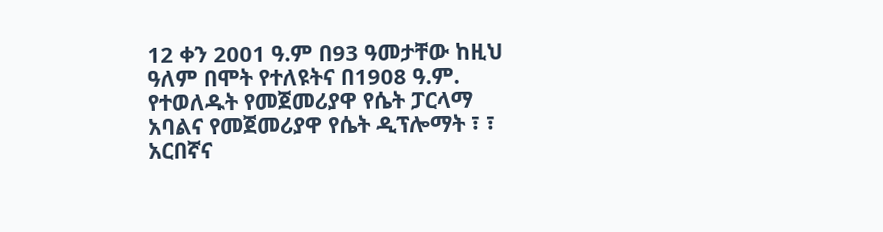12 ቀን 2001 ዓ.ም በ93 ዓመታቸው ከዚህ ዓለም በሞት የተለዩትና በ1908 ዓ.ም. የተወለዱት የመጀመሪያዋ የሴት ፓርላማ አባልና የመጀመሪያዋ የሴት ዲፕሎማት ፣ ፣ አርበኛና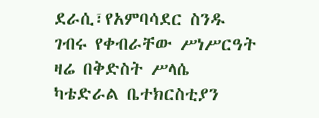ደራሲ፣የአምባሳደር ስንዱ ገብሩ የቀብራቸው ሥነሥርዓት ዛሬ በቅድስት ሥላሴ ካቴድራል ቤተክርስቲያን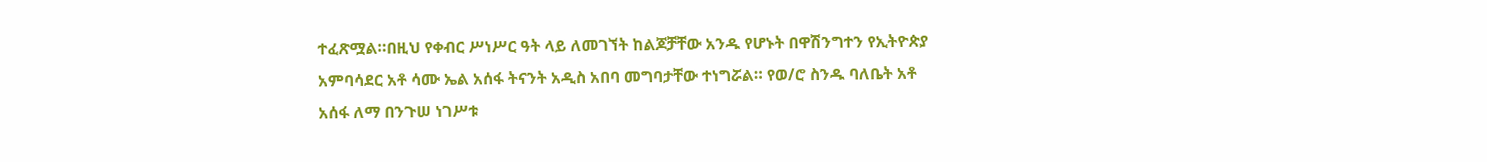ተፈጽሟል።በዚህ የቀብር ሥነሥር ዓት ላይ ለመገኘት ከልጆቻቸው አንዱ የሆኑት በዋሽንግተን የኢትዮጵያ አምባሳደር አቶ ሳሙ ኤል አሰፋ ትናንት አዲስ አበባ መግባታቸው ተነግሯል። የወ/ሮ ስንዱ ባለቤት አቶ አሰፋ ለማ በንጉሠ ነገሥቱ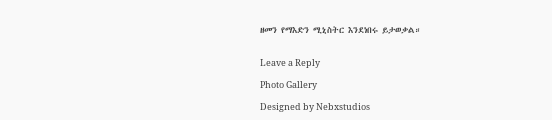ዘመን የማእድን ሚኒስትር እንደነበሩ ይታወቃል።


Leave a Reply

Photo Gallery

Designed by Nebxstudios